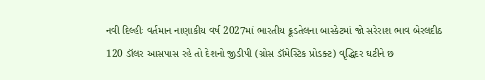નવી દિલ્હીઃ વર્તમાન નાણાકીય વર્ષ 2027માં ભારતીય ક્રૂડતેલના બાસ્કેટમાં જો સરેરાશ ભાવ બેરલદીઠ 120 ડૉલર આસપાસ રહે તો દેશનો જીડીપી (ગ્રોસ ડૉમેસ્ટિક પ્રોડક્ટ) વૃદ્ધિદર ઘટીને છ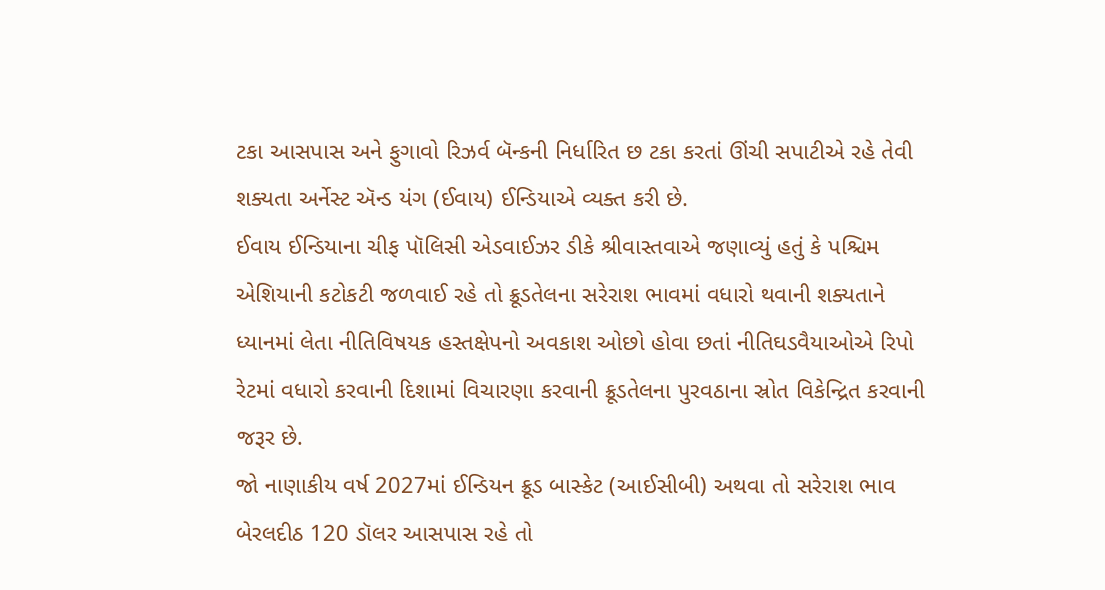ટકા આસપાસ અને ફુગાવો રિઝર્વ બૅન્કની નિર્ધારિત છ ટકા કરતાં ઊંચી સપાટીએ રહે તેવી શક્યતા અર્નેસ્ટ ઍન્ડ યંગ (ઈવાય) ઈન્ડિયાએ વ્યક્ત કરી છે.
ઈવાય ઈન્ડિયાના ચીફ પૉલિસી એડવાઈઝર ડીકે શ્રીવાસ્તવાએ જણાવ્યું હતું કે પશ્ચિમ એશિયાની કટોકટી જળવાઈ રહે તો ક્રૂડતેલના સરેરાશ ભાવમાં વધારો થવાની શક્યતાને ધ્યાનમાં લેતા નીતિવિષયક હસ્તક્ષેપનો અવકાશ ઓછો હોવા છતાં નીતિઘડવૈયાઓએ રિપો રેટમાં વધારો કરવાની દિશામાં વિચારણા કરવાની ક્રૂડતેલના પુરવઠાના સ્રોત વિકેન્દ્રિત કરવાની જરૂર છે.
જો નાણાકીય વર્ષ 2027માં ઈન્ડિયન ક્રૂડ બાસ્કેટ (આઈસીબી) અથવા તો સરેરાશ ભાવ બેરલદીઠ 120 ડૉલર આસપાસ રહે તો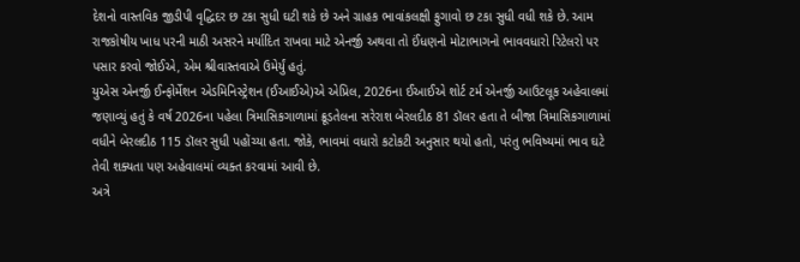દેશનો વાસ્તવિક જીડીપી વૃદ્ધિદર છ ટકા સુધી ઘટી શકે છે અને ગ્રાહક ભાવાંકલક્ષી ફુગાવો છ ટકા સુધી વધી શકે છે. આમ રાજકોષીય ખાધ પરની માઠી અસરને મર્યાદિત રાખવા માટે એનર્જી અથવા તો ઈંધણનો મોટાભાગનો ભાવવધારો રિટેલરો પર પસાર કરવો જોઈએ, એમ શ્રીવાસ્તવાએ ઉમેર્યું હતું.
યુએસ એનર્જી ઈન્ફોર્મેશન એડમિનિસ્ટ્રેશન (ઈઆઈએ)એ એપ્રિલ, 2026ના ઈઆઈએ શોર્ટ ટર્મ એનર્જી આઉટલૂક અહેવાલમાં જણાવ્યું હતું કે વર્ષ 2026ના પહેલા ત્રિમાસિકગાળામાં ક્રૂડતેલના સરેરાશ બેરલદીઠ 81 ડૉલર હતા તે બીજા ત્રિમાસિકગાળામાં વધીને બેરલદીઠ 115 ડૉલર સુધી પહોંચ્યા હતા. જોકે, ભાવમાં વધારો કટોકટી અનુસાર થયો હતો, પરંતુ ભવિષ્યમાં ભાવ ઘટે તેવી શક્યતા પણ અહેવાલમાં વ્યક્ત કરવામાં આવી છે.
અત્રે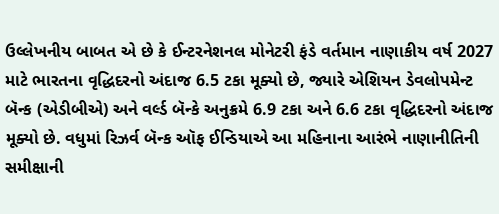ઉલ્લેખનીય બાબત એ છે કે ઈન્ટરનેશનલ મોનેટરી ફંડે વર્તમાન નાણાકીય વર્ષ 2027 માટે ભારતના વૃદ્ધિદરનો અંદાજ 6.5 ટકા મૂક્યો છે, જ્યારે એશિયન ડેવલોપમેન્ટ બૅન્ક (એડીબીએ) અને વર્લ્ડ બૅન્કે અનુક્રમે 6.9 ટકા અને 6.6 ટકા વૃદ્ધિદરનો અંદાજ મૂક્યો છે. વધુમાં રિઝર્વ બૅન્ક ઑફ ઈન્ડિયાએ આ મહિનાના આરંભે નાણાનીતિની સમીક્ષાની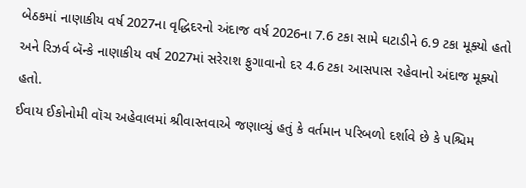બેઠકમાં નાણાકીય વર્ષ 2027ના વૃદ્ધિદરનો અંદાજ વર્ષ 2026ના 7.6 ટકા સામે ઘટાડીને 6.9 ટકા મૂક્યો હતો અને રિઝર્વ બૅન્કે નાણાકીય વર્ષ 2027માં સરેરાશ ફુગાવાનો દર 4.6 ટકા આસપાસ રહેવાનો અંદાજ મૂક્યો હતો.
ઈવાય ઈકોનોમી વૉચ અહેવાલમાં શ્રીવાસ્તવાએ જણાવ્યું હતું કે વર્તમાન પરિબળો દર્શાવે છે કે પશ્ચિમ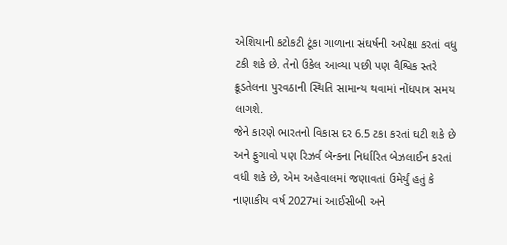એશિયાની કટોકટી ટૂંકા ગાળાના સંઘર્ષની અપેક્ષા કરતાં વધુ ટકી શકે છે. તેનો ઉકેલ આવ્યા પછી પણ વૈશ્વિક સ્તરે ક્રૂડતેલના પુરવઠાની સ્થિતિ સામાન્ય થવામાં નોંધપાત્ર સમય લાગશે.
જેને કારણે ભારતનો વિકાસ દર 6.5 ટકા કરતાં ઘટી શકે છે અને ફુગાવો પણ રિઝર્વ બૅન્કના નિર્ધારિત બેઝલાઈન કરતાં વધી શકે છે, એમ અહેવાલમાં જણાવતાં ઉમેર્યું હતું કે નાણાકીય વર્ષ 2027માં આઈસીબી અને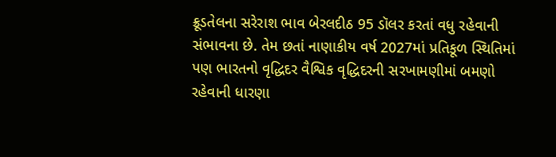ક્રૂડતેલના સરેરાશ ભાવ બેરલદીઠ 95 ડૉલર કરતાં વધુ રહેવાની સંભાવના છે. તેમ છતાં નાણાકીય વર્ષ 2027માં પ્રતિકૂળ સ્થિતિમાં પણ ભારતનો વૃદ્ધિદર વૈશ્વિક વૃદ્ધિદરની સરખામણીમાં બમણો રહેવાની ધારણા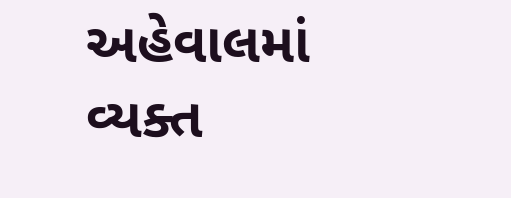અહેવાલમાં વ્યક્ત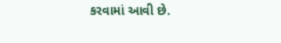કરવામાં આવી છે.